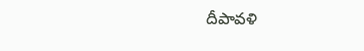దీపావళి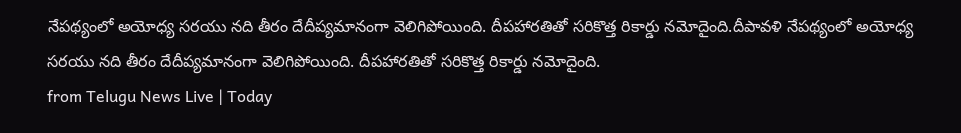నేపథ్యంలో అయోధ్య సరయు నది తీరం దేదీప్యమానంగా వెలిగిపోయింది. దీపహారతితో సరికొత్త రికార్డు నమోదైంది.దీపావళి నేపథ్యంలో అయోధ్య సరయు నది తీరం దేదీప్యమానంగా వెలిగిపోయింది. దీపహారతితో సరికొత్త రికార్డు నమోదైంది.
from Telugu News Live | Today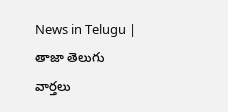News in Telugu | తాజా తెలుగు వార్తలు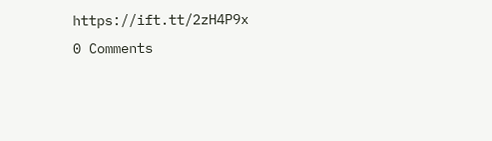https://ift.tt/2zH4P9x
0 Comments